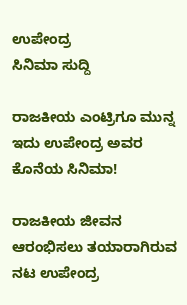ಉಪೇಂದ್ರ
ಸಿನಿಮಾ ಸುದ್ದಿ

ರಾಜಕೀಯ ಎಂಟ್ರಿಗೂ ಮುನ್ನ ಇದು ಉಪೇಂದ್ರ ಅವರ ಕೊನೆಯ ಸಿನಿಮಾ!

ರಾಜಕೀಯ ಜೀವನ ಆರಂಭಿಸಲು ತಯಾರಾಗಿರುವ ನಟ ಉಪೇಂದ್ರ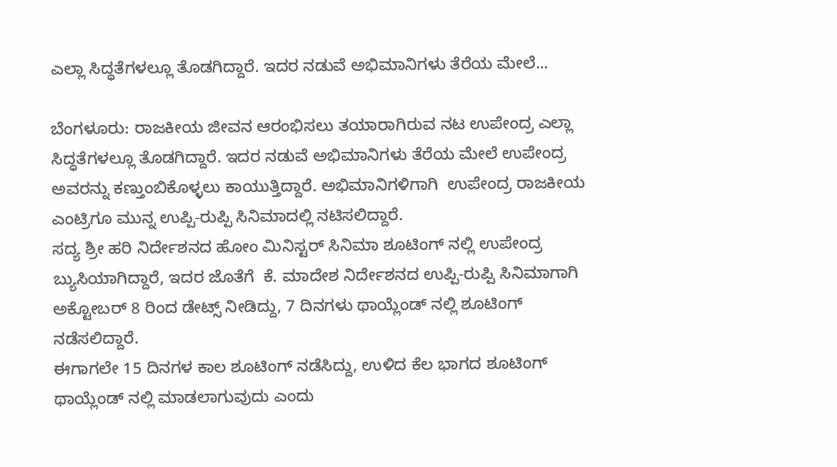ಎಲ್ಲಾ ಸಿದ್ಧತೆಗಳಲ್ಲೂ ತೊಡಗಿದ್ದಾರೆ. ಇದರ ನಡುವೆ ಅಭಿಮಾನಿಗಳು ತೆರೆಯ ಮೇಲೆ...

ಬೆಂಗಳೂರು: ರಾಜಕೀಯ ಜೀವನ ಆರಂಭಿಸಲು ತಯಾರಾಗಿರುವ ನಟ ಉಪೇಂದ್ರ ಎಲ್ಲಾ ಸಿದ್ಧತೆಗಳಲ್ಲೂ ತೊಡಗಿದ್ದಾರೆ. ಇದರ ನಡುವೆ ಅಭಿಮಾನಿಗಳು ತೆರೆಯ ಮೇಲೆ ಉಪೇಂದ್ರ ಅವರನ್ನು ಕಣ್ತುಂಬಿಕೊಳ್ಳಲು ಕಾಯುತ್ತಿದ್ದಾರೆ. ಅಭಿಮಾನಿಗಳಿಗಾಗಿ  ಉಪೇಂದ್ರ ರಾಜಕೀಯ ಎಂಟ್ರಿಗೂ ಮುನ್ನ ಉಪ್ಪಿ-ರುಪ್ಪಿ ಸಿನಿಮಾದಲ್ಲಿ ನಟಿಸಲಿದ್ದಾರೆ.
ಸದ್ಯ ಶ್ರೀ ಹರಿ ನಿರ್ದೇಶನದ ಹೋಂ ಮಿನಿಸ್ಟರ್ ಸಿನಿಮಾ ಶೂಟಿಂಗ್ ನಲ್ಲಿ ಉಪೇಂದ್ರ ಬ್ಯುಸಿಯಾಗಿದ್ದಾರೆ, ಇದರ ಜೊತೆಗೆ  ಕೆ. ಮಾದೇಶ ನಿರ್ದೇಶನದ ಉಪ್ಪಿ-ರುಪ್ಪಿ ಸಿನಿಮಾಗಾಗಿ ಅಕ್ಟೋಬರ್ 8 ರಿಂದ ಡೇಟ್ಸ್ ನೀಡಿದ್ದು, 7 ದಿನಗಳು ಥಾಯ್ಲೆಂಡ್ ನಲ್ಲಿ ಶೂಟಿಂಗ್ ನಡೆಸಲಿದ್ದಾರೆ.
ಈಗಾಗಲೇ 15 ದಿನಗಳ ಕಾಲ ಶೂಟಿಂಗ್ ನಡೆಸಿದ್ದು, ಉಳಿದ ಕೆಲ ಭಾಗದ ಶೂಟಿಂಗ್ ಥಾಯ್ಲೆಂಡ್ ನಲ್ಲಿ ಮಾಡಲಾಗುವುದು ಎಂದು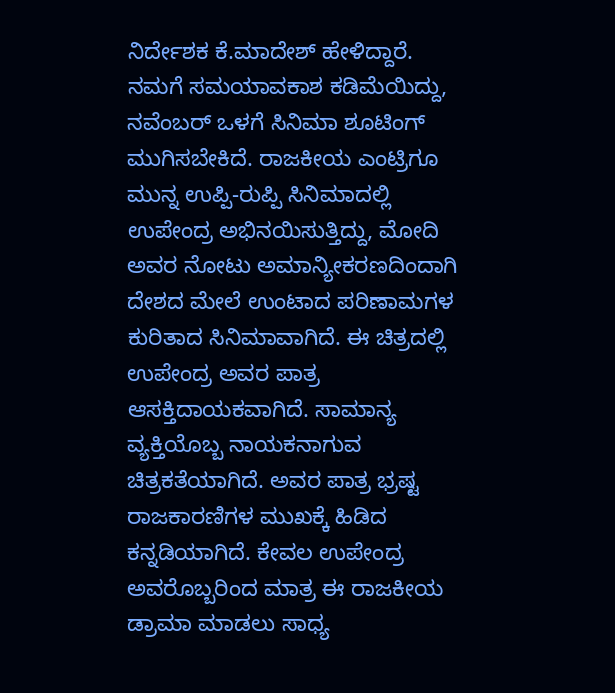ನಿರ್ದೇಶಕ ಕೆ.ಮಾದೇಶ್ ಹೇಳಿದ್ದಾರೆ.
ನಮಗೆ ಸಮಯಾವಕಾಶ ಕಡಿಮೆಯಿದ್ದು, ನವೆಂಬರ್ ಒಳಗೆ ಸಿನಿಮಾ ಶೂಟಿಂಗ್ ಮುಗಿಸಬೇಕಿದೆ. ರಾಜಕೀಯ ಎಂಟ್ರಿಗೂ ಮುನ್ನ ಉಪ್ಪಿ-ರುಪ್ಪಿ ಸಿನಿಮಾದಲ್ಲಿ ಉಪೇಂದ್ರ ಅಭಿನಯಿಸುತ್ತಿದ್ದು, ಮೋದಿ ಅವರ ನೋಟು ಅಮಾನ್ಯೀಕರಣದಿಂದಾಗಿ ದೇಶದ ಮೇಲೆ ಉಂಟಾದ ಪರಿಣಾಮಗಳ ಕುರಿತಾದ ಸಿನಿಮಾವಾಗಿದೆ. ಈ ಚಿತ್ರದಲ್ಲಿ ಉಪೇಂದ್ರ ಅವರ ಪಾತ್ರ ಆಸಕ್ತಿದಾಯಕವಾಗಿದೆ. ಸಾಮಾನ್ಯ ವ್ಯಕ್ತಿಯೊಬ್ಬ ನಾಯಕನಾಗುವ ಚಿತ್ರಕತೆಯಾಗಿದೆ. ಅವರ ಪಾತ್ರ ಭ್ರಷ್ಟ ರಾಜಕಾರಣಿಗಳ ಮುಖಕ್ಕೆ ಹಿಡಿದ ಕನ್ನಡಿಯಾಗಿದೆ. ಕೇವಲ ಉಪೇಂದ್ರ ಅವರೊಬ್ಬರಿಂದ ಮಾತ್ರ ಈ ರಾಜಕೀಯ ಡ್ರಾಮಾ ಮಾಡಲು ಸಾಧ್ಯ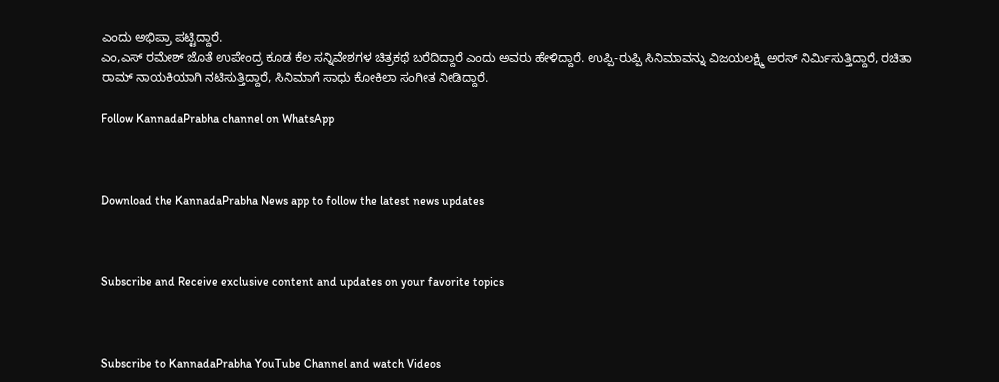ಎಂದು ಅಭಿಪ್ರಾ ಪಟ್ಟಿದ್ದಾರೆ.
ಎಂ,ಎಸ್ ರಮೇಶ್ ಜೊತೆ ಉಪೇಂದ್ರ ಕೂಡ ಕೆಲ ಸನ್ನಿವೇಶಗಳ ಚಿತ್ರಕಥೆ ಬರೆದಿದ್ದಾರೆ ಎಂದು ಅವರು ಹೇಳಿದ್ದಾರೆ. ಉಪ್ಪಿ-ರುಪ್ಪಿ ಸಿನಿಮಾವನ್ನು ವಿಜಯಲಕ್ಷ್ಮಿ ಅರಸ್ ನಿರ್ಮಿಸುತ್ತಿದ್ದಾರೆ, ರಚಿತಾ ರಾಮ್ ನಾಯಕಿಯಾಗಿ ನಟಿಸುತ್ತಿದ್ದಾರೆ, ಸಿನಿಮಾಗೆ ಸಾಧು ಕೋಕಿಲಾ ಸಂಗೀತ ನೀಡಿದ್ದಾರೆ.

Follow KannadaPrabha channel on WhatsApp



Download the KannadaPrabha News app to follow the latest news updates



Subscribe and Receive exclusive content and updates on your favorite topics



Subscribe to KannadaPrabha YouTube Channel and watch Videos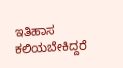ಇತಿಹಾಸ ಕಲಿಯಬೇಕಿದ್ದರೆ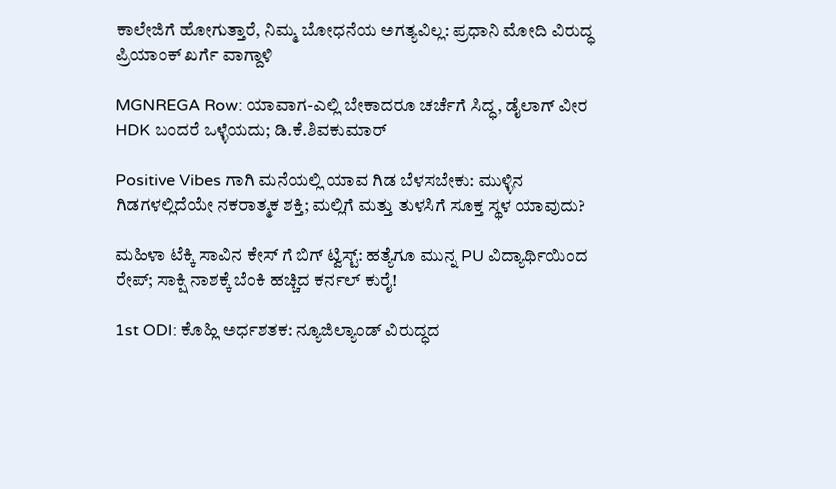ಕಾಲೇಜಿಗೆ ಹೋಗುತ್ತಾರೆ, ನಿಮ್ಮ ಬೋಧನೆಯ ಅಗತ್ಯವಿಲ್ಲ: ಪ್ರಧಾನಿ ಮೋದಿ ವಿರುದ್ಧ ಪ್ರಿಯಾಂಕ್ ಖರ್ಗೆ ವಾಗ್ದಾಳಿ

MGNREGA Row: ಯಾವಾಗ-ಎಲ್ಲಿ ಬೇಕಾದರೂ ಚರ್ಚೆಗೆ ಸಿದ್ಧ, ಡೈಲಾಗ್‌ ವೀರ HDK ಬಂದರೆ ಒಳ್ಳೆಯದು; ಡಿ.ಕೆ.ಶಿವಕುಮಾರ್

Positive Vibes ಗಾಗಿ ಮನೆಯಲ್ಲಿ ಯಾವ ಗಿಡ ಬೆಳಸಬೇಕು: ಮುಳ್ಳಿನ ಗಿಡಗಳಲ್ಲಿದೆಯೇ ನಕರಾತ್ಮಕ ಶಕ್ತಿ; ಮಲ್ಲಿಗೆ ಮತ್ತು ತುಳಸಿಗೆ ಸೂಕ್ತ ಸ್ಥಳ ಯಾವುದು?

ಮಹಿಳಾ ಟೆಕ್ಕಿ ಸಾವಿನ ಕೇಸ್ ಗೆ ಬಿಗ್ ಟ್ವಿಸ್ಟ್: ಹತ್ಯೆಗೂ ಮುನ್ನ PU ವಿದ್ಯಾರ್ಥಿಯಿಂದ ರೇಪ್; ಸಾಕ್ಷಿ ನಾಶಕ್ಕೆ ಬೆಂಕಿ ಹಚ್ಚಿದ ಕರ್ನಲ್ ಕುರೈ!

1st ODI: ಕೊಹ್ಲಿ ಅರ್ಧಶತಕ: ನ್ಯೂಜಿಲ್ಯಾಂಡ್ ವಿರುದ್ಧದ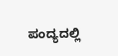ಪಂದ್ಯದಲ್ಲಿ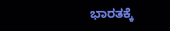ಭಾರತಕ್ಕೆ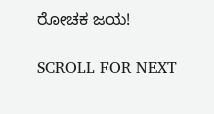ರೋಚಕ ಜಯ!

SCROLL FOR NEXT